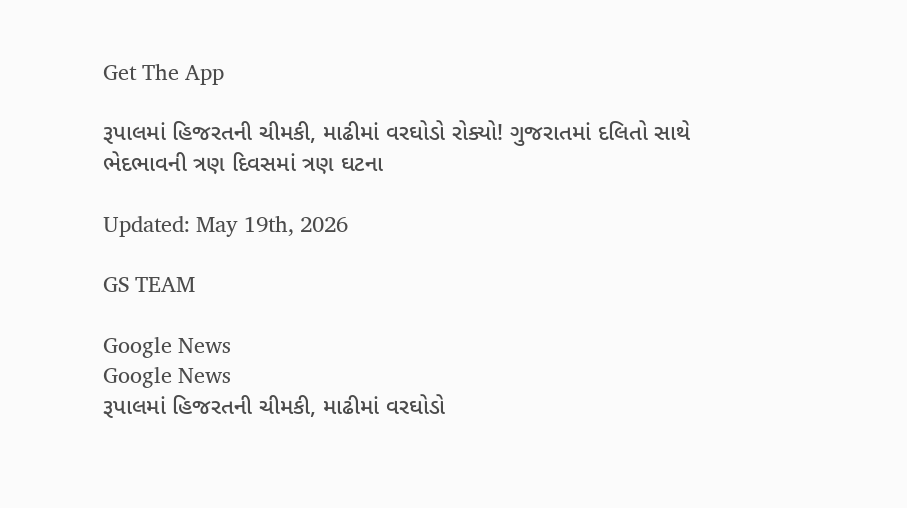Get The App

રૂપાલમાં હિજરતની ચીમકી, માઢીમાં વરઘોડો રોક્યો! ગુજરાતમાં દલિતો સાથે ભેદભાવની ત્રણ દિવસમાં ત્રણ ઘટના

Updated: May 19th, 2026

GS TEAM

Google News
Google News
રૂપાલમાં હિજરતની ચીમકી, માઢીમાં વરઘોડો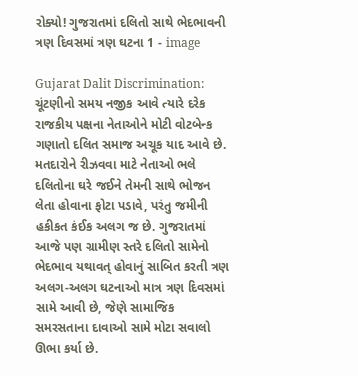રોક્યો! ગુજરાતમાં દલિતો સાથે ભેદભાવની ત્રણ દિવસમાં ત્રણ ઘટના 1 - image

Gujarat Dalit Discrimination: ચૂંટણીનો સમય નજીક આવે ત્યારે દરેક રાજકીય પક્ષના નેતાઓને મોટી વોટબેન્ક ગણાતો દલિત સમાજ અચૂક યાદ આવે છે. મતદારોને રીઝવવા માટે નેતાઓ ભલે દલિતોના ઘરે જઈને તેમની સાથે ભોજન લેતા હોવાના ફોટા પડાવે, પરંતુ જમીની હકીકત કંઈક અલગ જ છે. ગુજરાતમાં આજે પણ ગ્રામીણ સ્તરે દલિતો સામેનો ભેદભાવ યથાવત્ હોવાનું સાબિત કરતી ત્રણ અલગ-અલગ ઘટનાઓ માત્ર ત્રણ દિવસમાં સામે આવી છે, જેણે સામાજિક સમરસતાના દાવાઓ સામે મોટા સવાલો ઊભા કર્યા છે.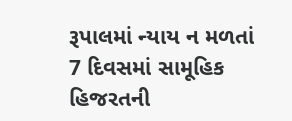રૂપાલમાં ન્યાય ન મળતાં 7 દિવસમાં સામૂહિક હિજરતની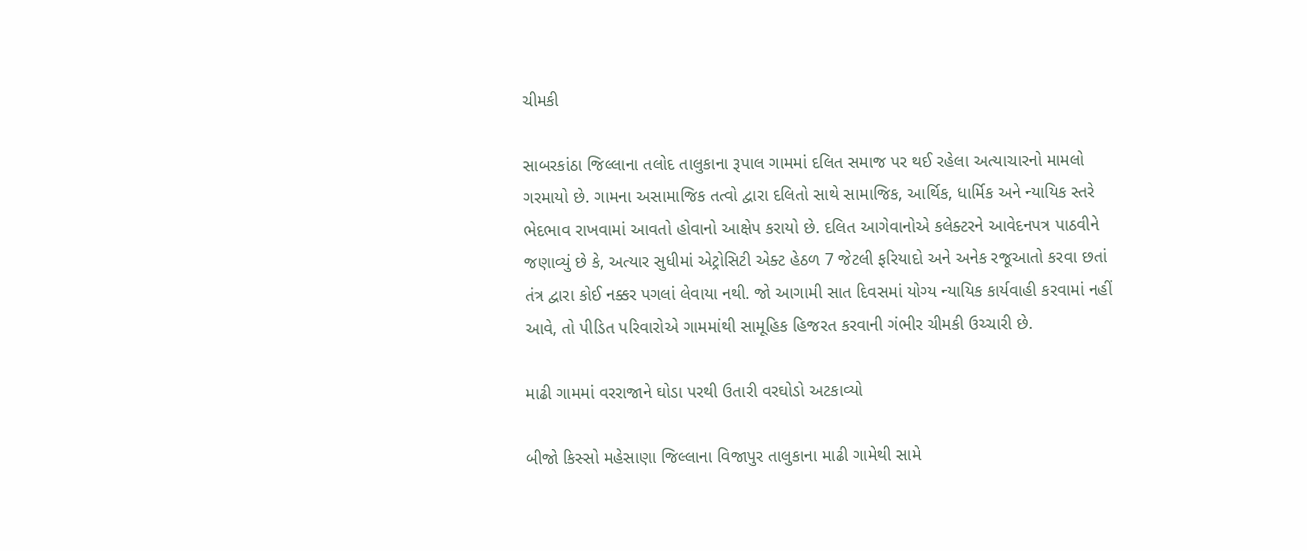ચીમકી

સાબરકાંઠા જિલ્લાના તલોદ તાલુકાના રૂપાલ ગામમાં દલિત સમાજ પર થઈ રહેલા અત્યાચારનો મામલો ગરમાયો છે. ગામના અસામાજિક તત્વો દ્વારા દલિતો સાથે સામાજિક, આર્થિક, ધાર્મિક અને ન્યાયિક સ્તરે ભેદભાવ રાખવામાં આવતો હોવાનો આક્ષેપ કરાયો છે. દલિત આગેવાનોએ કલેક્ટરને આવેદનપત્ર પાઠવીને જણાવ્યું છે કે, અત્યાર સુધીમાં એટ્રોસિટી એક્ટ હેઠળ 7 જેટલી ફરિયાદો અને અનેક રજૂઆતો કરવા છતાં તંત્ર દ્વારા કોઈ નક્કર પગલાં લેવાયા નથી. જો આગામી સાત દિવસમાં યોગ્ય ન્યાયિક કાર્યવાહી કરવામાં નહીં આવે, તો પીડિત પરિવારોએ ગામમાંથી સામૂહિક હિજરત કરવાની ગંભીર ચીમકી ઉચ્ચારી છે.

માઢી ગામમાં વરરાજાને ઘોડા પરથી ઉતારી વરઘોડો અટકાવ્યો

બીજો કિસ્સો મહેસાણા જિલ્લાના વિજાપુર તાલુકાના માઢી ગામેથી સામે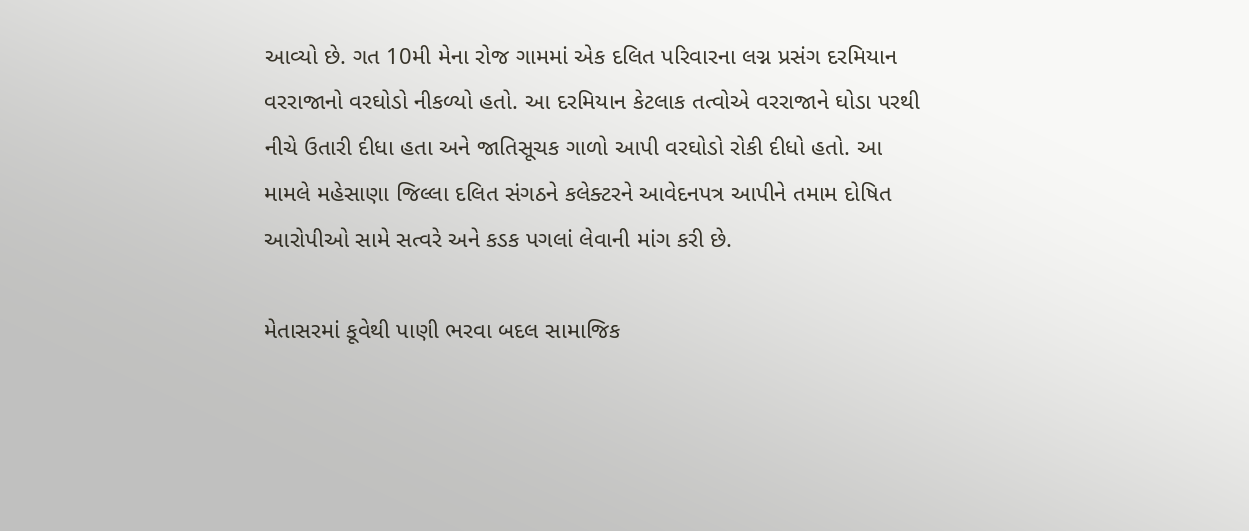આવ્યો છે. ગત 10મી મેના રોજ ગામમાં એક દલિત પરિવારના લગ્ન પ્રસંગ દરમિયાન વરરાજાનો વરઘોડો નીકળ્યો હતો. આ દરમિયાન કેટલાક તત્વોએ વરરાજાને ઘોડા પરથી નીચે ઉતારી દીધા હતા અને જાતિસૂચક ગાળો આપી વરઘોડો રોકી દીધો હતો. આ મામલે મહેસાણા જિલ્લા દલિત સંગઠને કલેક્ટરને આવેદનપત્ર આપીને તમામ દોષિત આરોપીઓ સામે સત્વરે અને કડક પગલાં લેવાની માંગ કરી છે.

મેતાસરમાં કૂવેથી પાણી ભરવા બદલ સામાજિક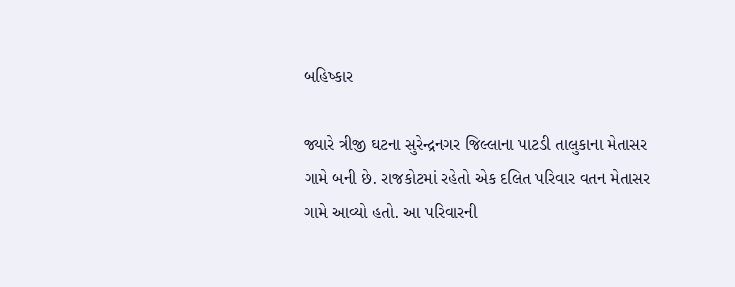બહિષ્કાર

જ્યારે ત્રીજી ઘટના સુરેન્દ્રનગર જિલ્લાના પાટડી તાલુકાના મેતાસર ગામે બની છે. રાજકોટમાં રહેતો એક દલિત પરિવાર વતન મેતાસર ગામે આવ્યો હતો. આ પરિવારની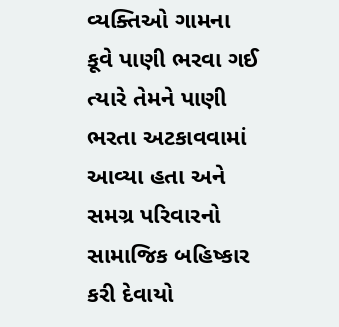વ્યક્તિઓ ગામના કૂવે પાણી ભરવા ગઈ ત્યારે તેમને પાણી ભરતા અટકાવવામાં આવ્યા હતા અને સમગ્ર પરિવારનો સામાજિક બહિષ્કાર કરી દેવાયો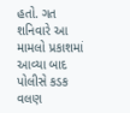હતો. ગત શનિવારે આ મામલો પ્રકાશમાં આવ્યા બાદ પોલીસે કડક વલણ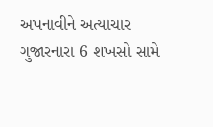અપનાવીને અત્યાચાર ગુજારનારા 6 શખસો સામે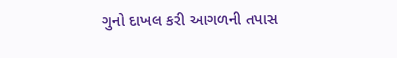ગુનો દાખલ કરી આગળની તપાસ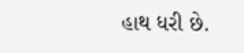હાથ ધરી છે.